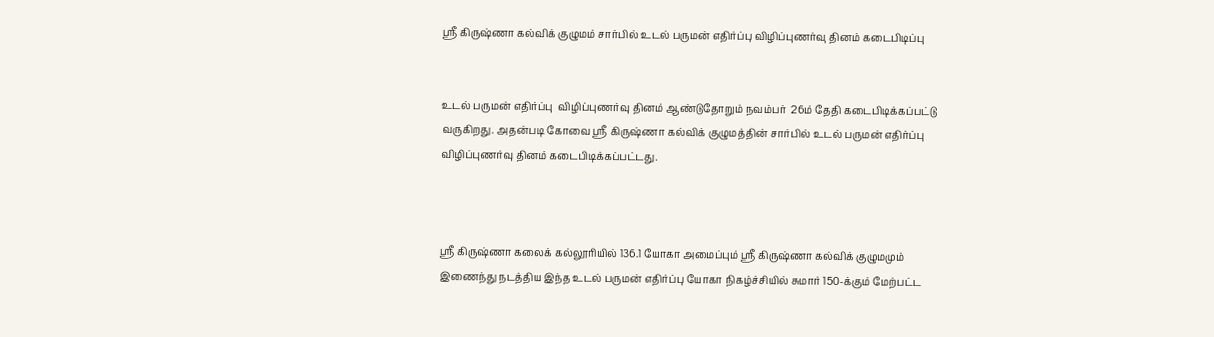ஸ்ரீ கிருஷ்ணா கல்விக் குழுமம் சார்பில் உடல் பருமன் எதிர்ப்பு விழிப்புணர்வு தினம் கடைபிடிப்பு


உடல் பருமன் எதிர்ப்பு  விழிப்புணர்வு தினம் ஆண்டுதோறும் நவம்பர்  26ம் தேதி கடைபிடிக்கப்பட்டு வருகிறது. அதன்படி கோவை ஸ்ரீ கிருஷ்ணா கல்விக் குழுமத்தின் சார்பில் உடல் பருமன் எதிர்ப்பு விழிப்புணர்வு தினம் கடைபிடிக்கப்பட்டது.



ஸ்ரீ கிருஷ்ணா கலைக் கல்லூரியில் 136.1 யோகா அமைப்பும் ஸ்ரீ கிருஷ்ணா கல்விக் குழுமமும் இணைந்து நடத்திய இந்த உடல் பருமன் எதிர்ப்பு யோகா நிகழ்ச்சியில் சுமார் 150-க்கும் மேற்பட்ட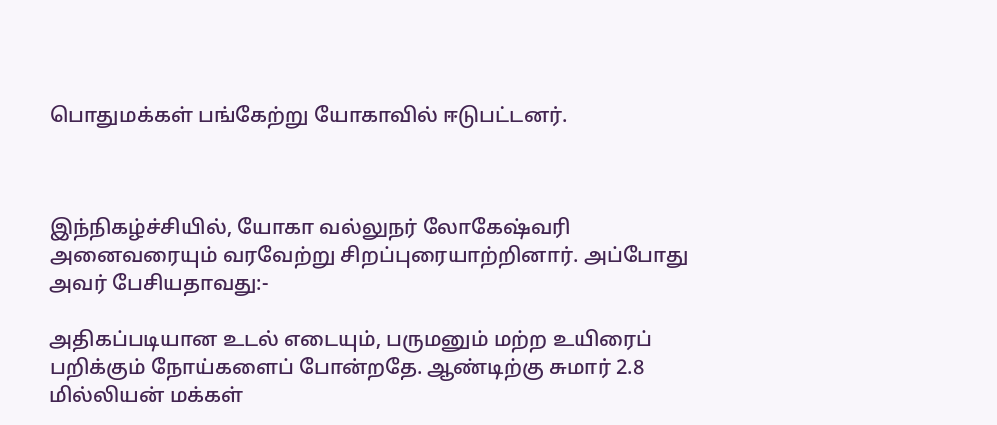பொதுமக்கள் பங்கேற்று யோகாவில் ஈடுபட்டனர்.



இந்நிகழ்ச்சியில், யோகா வல்லுநர் லோகேஷ்வரி அனைவரையும் வரவேற்று சிறப்புரையாற்றினார். அப்போது அவர் பேசியதாவது:-

அதிகப்படியான உடல் எடையும், பருமனும் மற்ற உயிரைப் பறிக்கும் நோய்களைப் போன்றதே. ஆண்டிற்கு சுமார் 2.8 மில்லியன் மக்கள்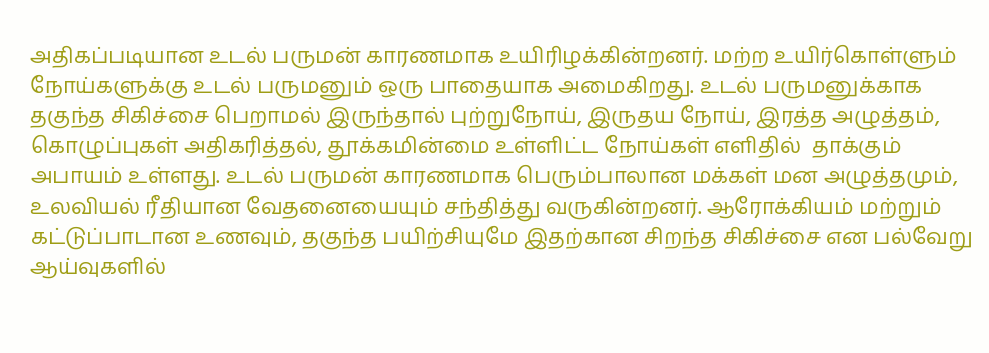அதிகப்படியான உடல் பருமன் காரணமாக உயிரிழக்கின்றனர். மற்ற உயிர்கொள்ளும் நோய்களுக்கு உடல் பருமனும் ஒரு பாதையாக அமைகிறது. உடல் பருமனுக்காக தகுந்த சிகிச்சை பெறாமல் இருந்தால் புற்றுநோய், இருதய நோய், இரத்த அழுத்தம், கொழுப்புகள் அதிகரித்தல், தூக்கமின்மை உள்ளிட்ட நோய்கள் எளிதில்  தாக்கும் அபாயம் உள்ளது. உடல் பருமன் காரணமாக பெரும்பாலான மக்கள் மன அழுத்தமும், உலவியல் ரீதியான வேதனையையும் சந்தித்து வருகின்றனர். ஆரோக்கியம் மற்றும் கட்டுப்பாடான உணவும், தகுந்த பயிற்சியுமே இதற்கான சிறந்த சிகிச்சை என பல்வேறு ஆய்வுகளில்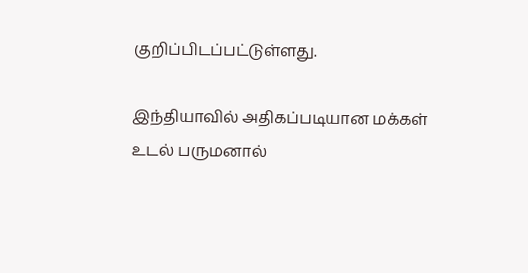குறிப்பிடப்பட்டுள்ளது.

இந்தியாவில் அதிகப்படியான மக்கள் உடல் பருமனால்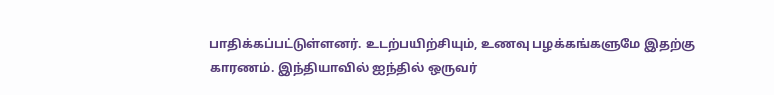பாதிக்கப்பட்டுள்ளனர். உடற்பயிற்சியும், உணவு பழக்கங்களுமே இதற்கு காரணம். இந்தியாவில் ஐந்தில் ஒருவர்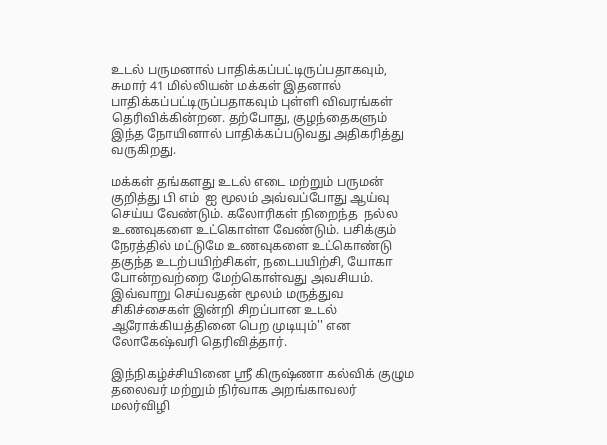உடல் பருமனால் பாதிக்கப்பட்டிருப்பதாகவும், சுமார் 41 மில்லியன் மக்கள் இதனால் பாதிக்கப்பட்டிருப்பதாகவும் புள்ளி விவரங்கள் தெரிவிக்கின்றன. தற்போது, குழந்தைகளும் இந்த நோயினால் பாதிக்கப்படுவது அதிகரித்து வருகிறது.

மக்கள் தங்களது உடல் எடை மற்றும் பருமன் குறித்து பி எம்  ஐ மூலம் அவ்வப்போது ஆய்வு செய்ய வேண்டும். கலோரிகள் நிறைந்த  நல்ல உணவுகளை உட்கொள்ள வேண்டும். பசிக்கும் நேரத்தில் மட்டுமே உணவுகளை உட்கொண்டு தகுந்த உடற்பயிற்சிகள், நடைபயிற்சி, யோகா போன்றவற்றை மேற்கொள்வது அவசியம். இவ்வாறு செய்வதன் மூலம் மருத்துவ சிகிச்சைகள் இன்றி சிறப்பான உடல் ஆரோக்கியத்தினை பெற முடியும்'' என லோகேஷ்வரி தெரிவித்தார்.

இந்நிகழ்ச்சியினை ஸ்ரீ கிருஷ்ணா கல்விக் குழும தலைவர் மற்றும் நிர்வாக அறங்காவலர் மலர்விழி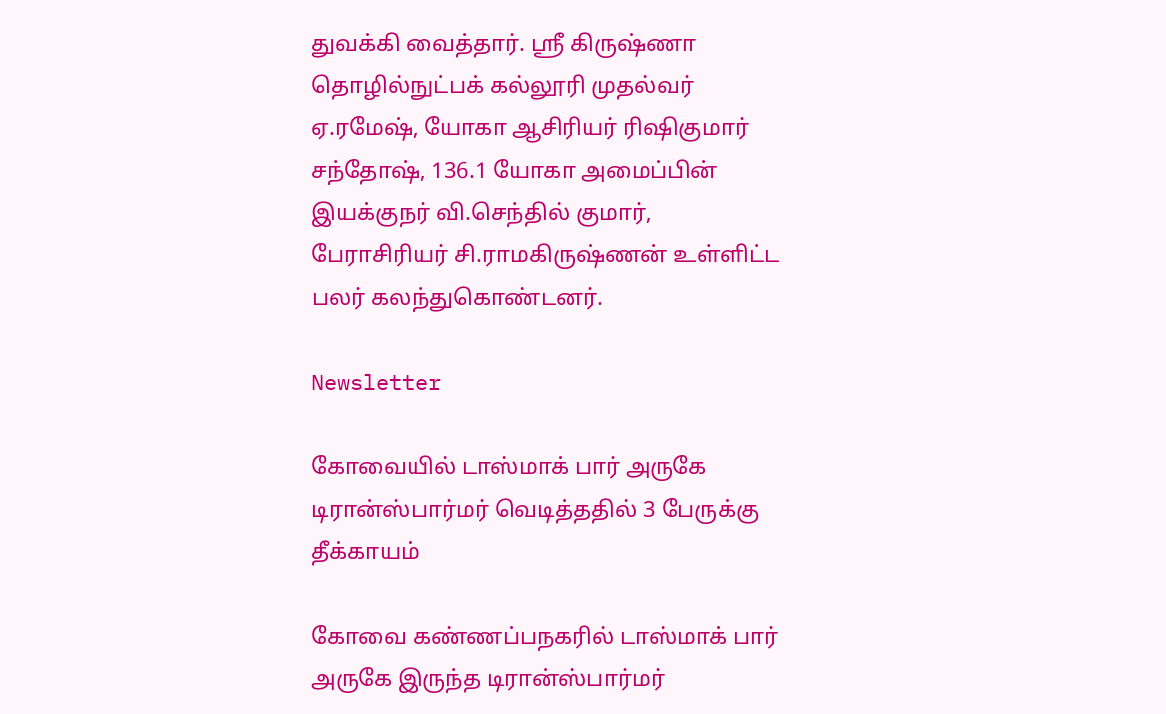துவக்கி வைத்தார். ஸ்ரீ கிருஷ்ணா தொழில்நுட்பக் கல்லூரி முதல்வர் ஏ.ரமேஷ், யோகா ஆசிரியர் ரிஷிகுமார் சந்தோஷ், 136.1 யோகா அமைப்பின் இயக்குநர் வி.செந்தில் குமார், பேராசிரியர் சி.ராமகிருஷ்ணன் உள்ளிட்ட பலர் கலந்துகொண்டனர்.

Newsletter

கோவையில் டாஸ்மாக் பார் அருகே டிரான்ஸ்பார்மர் வெடித்ததில் 3 பேருக்கு தீக்காயம்

கோவை கண்ணப்பநகரில் டாஸ்மாக் பார் அருகே இருந்த டிரான்ஸ்பார்மர்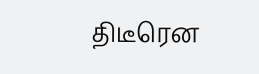திடீரென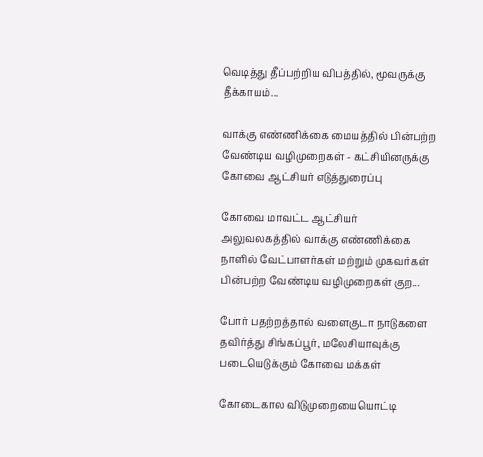வெடித்து தீப்பற்றிய விபத்தில், மூவருக்கு தீக்காயம்...

வாக்கு எண்ணிக்கை மையத்தில் பின்பற்ற வேண்டிய வழிமுறைகள் - கட்சியினருக்கு கோவை ஆட்சியர் எடுத்துரைப்பு

கோவை மாவட்ட ஆட்சியர் அலுவலகத்தில் வாக்கு எண்ணிக்கை நாளில் வேட்பாளர்கள் மற்றும் முகவர்கள் பின்பற்ற வேண்டிய வழிமுறைகள் குற...

போர் பதற்றத்தால் வளைகுடா நாடுகளை தவிர்த்து சிங்கப்பூர், மலேசியாவுக்கு படையெடுக்கும் கோவை மக்கள்

கோடைகால விடுமுறையையொட்டி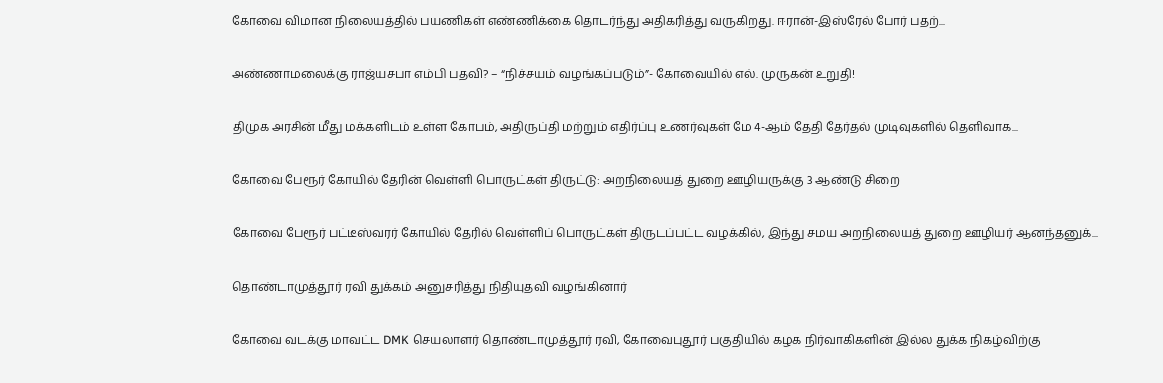கோவை விமான நிலையத்தில் பயணிகள் எண்ணிக்கை தொடர்ந்து அதிகரித்து வருகிறது. ஈரான்-இஸ்ரேல் போர் பதற்...

அண்ணாமலைக்கு ராஜ்யசபா எம்பி பதவி? – “நிச்சயம் வழங்கப்படும்”- கோவையில் எல். முருகன் உறுதி!

திமுக அரசின் மீது மக்களிடம் உள்ள கோபம், அதிருப்தி மற்றும் எதிர்ப்பு உணர்வுகள் மே 4-ஆம் தேதி தேர்தல் முடிவுகளில் தெளிவாக...

கோவை பேரூர் கோயில் தேரின் வெள்ளி பொருட்கள் திருட்டு: அறநிலையத் துறை ஊழியருக்கு 3 ஆண்டு சிறை

கோவை பேரூர் பட்டீஸ்வரர் கோயில் தேரில் வெள்ளிப் பொருட்கள் திருடப்பட்ட வழக்கில், இந்து சமய அறநிலையத் துறை ஊழியர் ஆனந்தனுக்...

தொண்டாமுத்தூர் ரவி துக்கம் அனுசரித்து நிதியுதவி வழங்கினார்

கோவை வடக்கு மாவட்ட DMK செயலாளர் தொண்டாமுத்தூர் ரவி, கோவைபுதூர் பகுதியில் கழக நிர்வாகிகளின் இல்ல துக்க நிகழ்விற்கு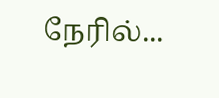நேரில்...